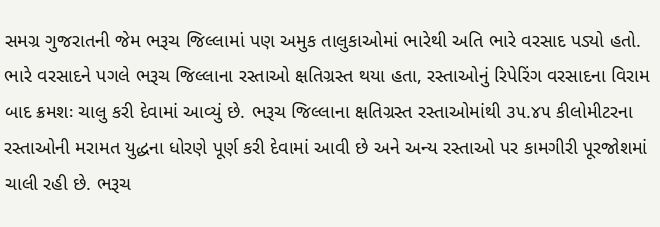સમગ્ર ગુજરાતની જેમ ભરૂચ જિલ્લામાં પણ અમુક તાલુકાઓમાં ભારેથી અતિ ભારે વરસાદ પડ્યો હતો. ભારે વરસાદને પગલે ભરૂચ જિલ્લાના રસ્તાઓ ક્ષતિગ્રસ્ત થયા હતા, રસ્તાઓનું રિપેરિંગ વરસાદના વિરામ બાદ ક્રમશઃ ચાલુ કરી દેવામાં આવ્યું છે. ભરૂચ જિલ્લાના ક્ષતિગ્રસ્ત રસ્તાઓમાંથી ૩૫.૪૫ કીલોમીટરના રસ્તાઓની મરામત યુદ્ધના ધોરણે પૂર્ણ કરી દેવામાં આવી છે અને અન્ય રસ્તાઓ પર કામગીરી પૂરજોશમાં ચાલી રહી છે. ભરૂચ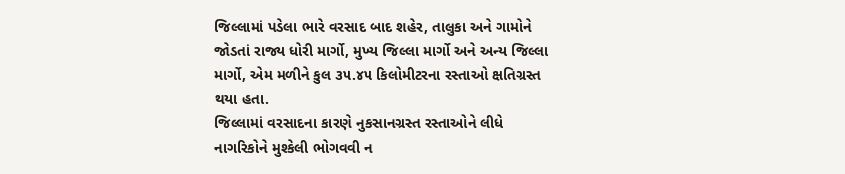જિલ્લામાં પડેલા ભારે વરસાદ બાદ શહેર, તાલુકા અને ગામોને જોડતાં રાજ્ય ધોરી માર્ગો, મુખ્ય જિલ્લા માર્ગો અને અન્ય જિલ્લા માર્ગો, એમ મળીને કુલ ૩૫.૪૫ કિલોમીટરના રસ્તાઓ ક્ષતિગ્રસ્ત થયા હતા.
જિલ્લામાં વરસાદના કારણે નુકસાનગ્રસ્ત રસ્તાઓને લીધે નાગરિકોને મુશ્કેલી ભોગવવી ન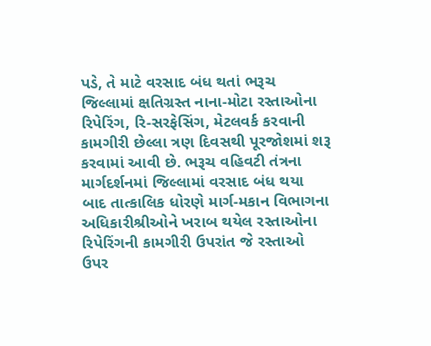પડે, તે માટે વરસાદ બંધ થતાં ભરૂચ જિલ્લામાં ક્ષતિગ્રસ્ત નાના-મોટા રસ્તાઓના રિપેરિંગ, રિ-સરફેસિંગ, મેટલવર્ક કરવાની કામગીરી છેલ્લા ત્રણ દિવસથી પૂરજોશમાં શરૂ કરવામાં આવી છે. ભરૂચ વહિવટી તંત્રના માર્ગદર્શનમાં જિલ્લામાં વરસાદ બંધ થયા બાદ તાત્કાલિક ધોરણે માર્ગ-મકાન વિભાગના અધિકારીશ્રીઓને ખરાબ થયેલ રસ્તાઓના રિપેરિંગની કામગીરી ઉપરાંત જે રસ્તાઓ ઉપર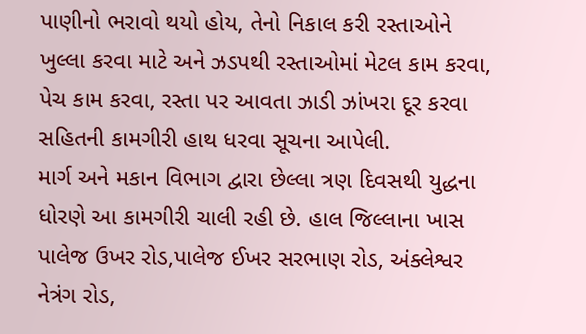પાણીનો ભરાવો થયો હોય, તેનો નિકાલ કરી રસ્તાઓને ખુલ્લા કરવા માટે અને ઝડપથી રસ્તાઓમાં મેટલ કામ કરવા, પેચ કામ કરવા, રસ્તા પર આવતા ઝાડી ઝાંખરા દૂર કરવા સહિતની કામગીરી હાથ ધરવા સૂચના આપેલી.
માર્ગ અને મકાન વિભાગ દ્વારા છેલ્લા ત્રણ દિવસથી યુદ્ધના ધોરણે આ કામગીરી ચાલી રહી છે. હાલ જિલ્લાના ખાસ પાલેજ ઉખર રોડ,પાલેજ ઈખર સરભાણ રોડ, અંક્લેશ્વર નેત્રંગ રોડ,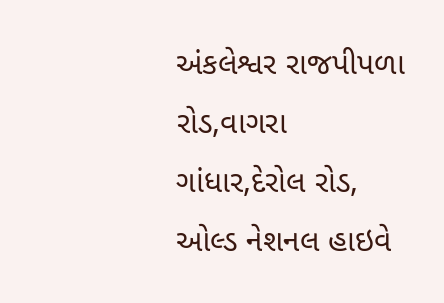અંકલેશ્વર રાજપીપળા રોડ,વાગરા ગાંધાર,દેરોલ રોડ, ઓલ્ડ નેશનલ હાઇવે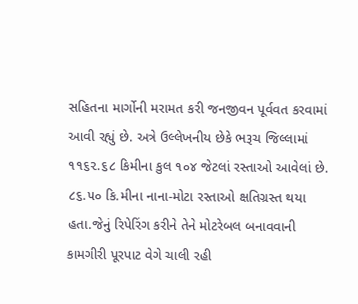સહિતના માર્ગોની મરામત કરી જનજીવન પૂર્વવત કરવામાં આવી રહ્યું છે. અત્રે ઉલ્લેખનીય છેકે ભરૂચ જિલ્લામાં ૧૧૬૨.૬૮ કિમીના કુલ ૧૦૪ જેટલાં રસ્તાઓ આવેલાં છે. ૮૬.૫૦ કિ.મીના નાના-મોટા રસ્તાઓ ક્ષતિગ્રસ્ત થયા હતા.જેનું રિપેરિંગ કરીને તેને મોટરેબલ બનાવવાની કામગીરી પૂરપાટ વેગે ચાલી રહી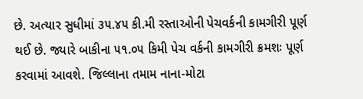છે. અત્યાર સુધીમાં ૩૫.૪૫ કી.મી રસ્તાઓની પેચવર્કની કામગીરી પૂર્ણ થઈ છે. જ્યારે બાકીના ૫૧.૦૫ કિમી પેચ વર્કની કામગીરી ક્રમશઃ પૂર્ણ કરવામાં આવશે. જિલ્લાના તમામ નાના-મોટા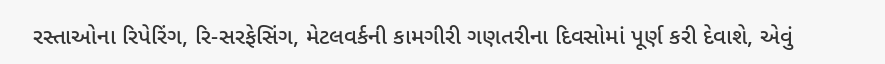રસ્તાઓના રિપેરિંગ, રિ-સરફેસિંગ, મેટલવર્કની કામગીરી ગણતરીના દિવસોમાં પૂર્ણ કરી દેવાશે, એવું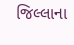જિલ્લાના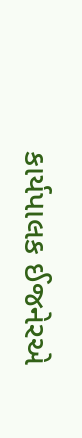કાર્યપાલક ઈજનેરએ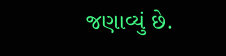જણાવ્યું છે.